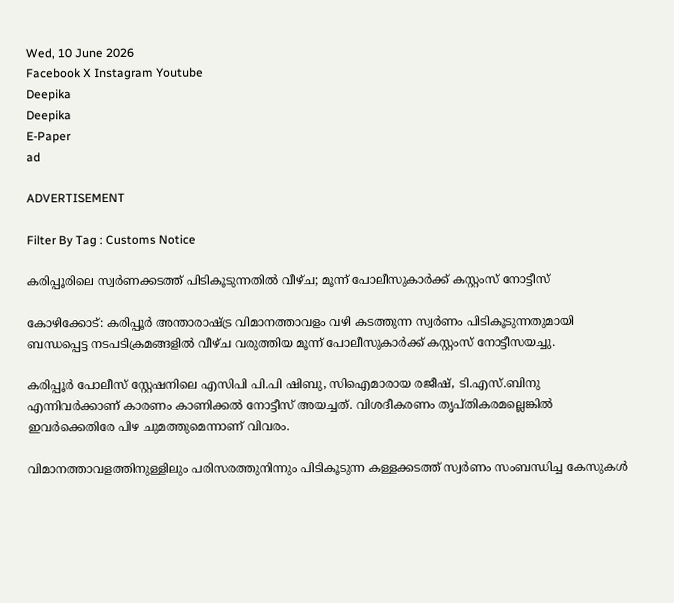Wed, 10 June 2026
Facebook X Instagram Youtube
Deepika
Deepika
E-Paper
ad

ADVERTISEMENT

Filter By Tag : Customs Notice

കരിപ്പൂരിലെ സ്വർണക്കടത്ത് പിടികൂടുന്നതിൽ വീഴ്ച; മൂന്ന് പോലീസുകാർക്ക് കസ്റ്റംസ് നോട്ടീസ്

കോഴിക്കോട്: കരിപ്പൂർ അന്താരാഷ്ട്ര വിമാനത്താവളം വഴി കടത്തുന്ന സ്വർണം പിടികൂടുന്നതുമായി ബന്ധപ്പെട്ട നടപടിക്രമങ്ങളിൽ വീഴ്ച വരുത്തിയ മൂന്ന് പോലീസുകാർക്ക് കസ്റ്റംസ് നോട്ടീസയച്ചു.

കരിപ്പൂർ പോലീസ് സ്റ്റേഷനിലെ എസിപി പി.പി ഷിബു, സിഐമാരായ രജീഷ്, ടി.എസ്.ബിനു എന്നിവർക്കാണ് കാരണം കാണിക്കൽ നോട്ടീസ് അയച്ചത്. വിശദീകരണം തൃപ്തികരമല്ലെങ്കിൽ ഇവർക്കെതിരേ പിഴ ചുമത്തുമെന്നാണ് വിവരം.

വിമാനത്താവളത്തിനുള്ളിലും പരിസരത്തുനിന്നും പിടികൂടുന്ന കള്ളക്കടത്ത് സ്വർണം സംബന്ധിച്ച കേസുകൾ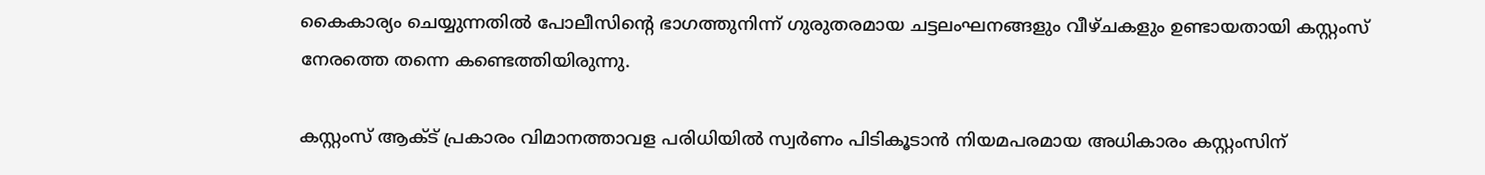കൈകാര്യം ചെയ്യുന്നതിൽ പോലീസിന്‍റെ ഭാഗത്തുനിന്ന് ഗുരുതരമായ ചട്ടലംഘനങ്ങളും വീഴ്ചകളും ഉണ്ടായതായി കസ്റ്റംസ് നേരത്തെ തന്നെ കണ്ടെത്തിയിരുന്നു.

കസ്റ്റംസ് ആക്ട് പ്രകാരം വിമാനത്താവള പരിധിയിൽ സ്വർണം പിടികൂടാൻ നിയമപരമായ അധികാരം കസ്റ്റംസിന്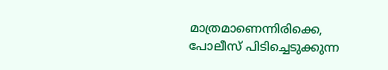മാത്രമാണെന്നിരിക്കെ, പോലീസ് പിടിച്ചെടുക്കുന്ന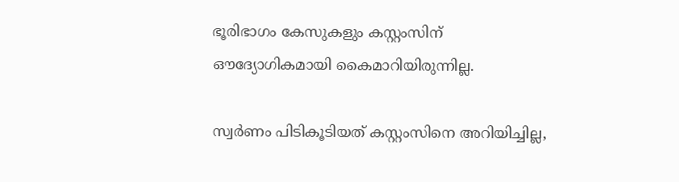ഭൂരിഭാഗം കേസുകളും കസ്റ്റംസിന് ഔദ്യോഗികമായി കൈമാറിയിരുന്നില്ല.

സ്വർണം പിടികൂടിയത് കസ്റ്റംസിനെ അറിയിച്ചില്ല,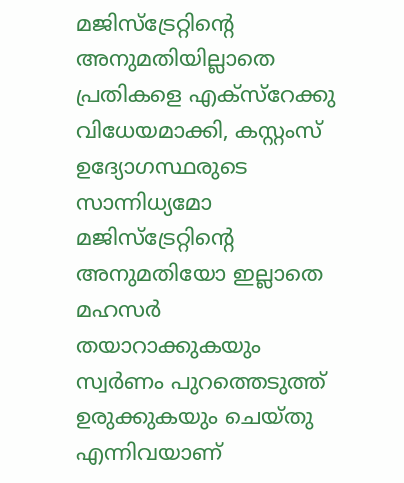മജിസ്ട്രേറ്റിന്‍റെ അനുമതിയില്ലാതെ പ്രതികളെ എക്സ്റേക്കു വിധേയമാക്കി, കസ്റ്റംസ് ഉദ്യോഗസ്ഥരുടെ സാന്നിധ്യമോ മജിസ്ട്രേറ്റിന്‍റെ അനുമതിയോ ഇല്ലാതെ മഹസർ തയാറാക്കുകയും സ്വർണം പുറത്തെടുത്ത് ഉരുക്കുകയും ചെയ്തു എന്നിവയാണ്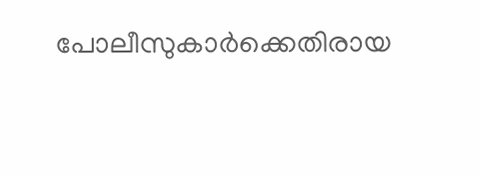പോലീസുകാർക്കെതിരായ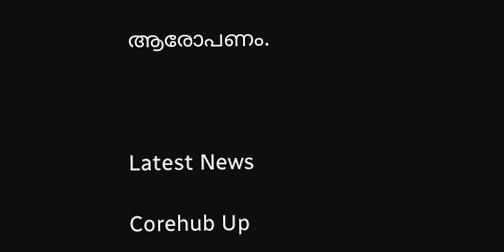ആരോപണം.



Latest News

Corehub Up